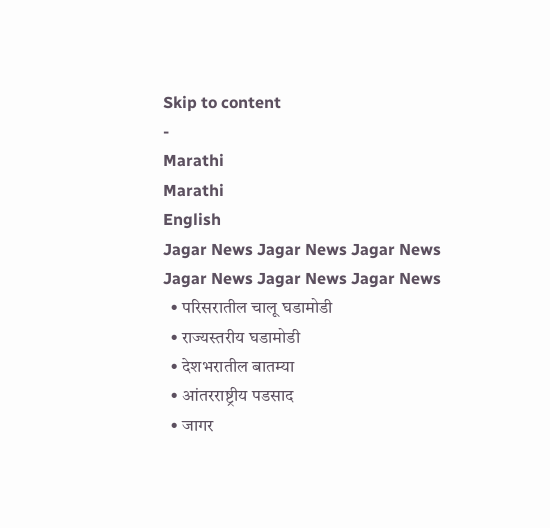Skip to content
-
Marathi
Marathi
English
Jagar News Jagar News Jagar News
Jagar News Jagar News Jagar News
  • परिसरातील चालू घडामोडी
  • राज्यस्तरीय घडामोडी
  • देशभरातील बातम्या
  • आंतरराष्ट्रीय पडसाद
  • जागर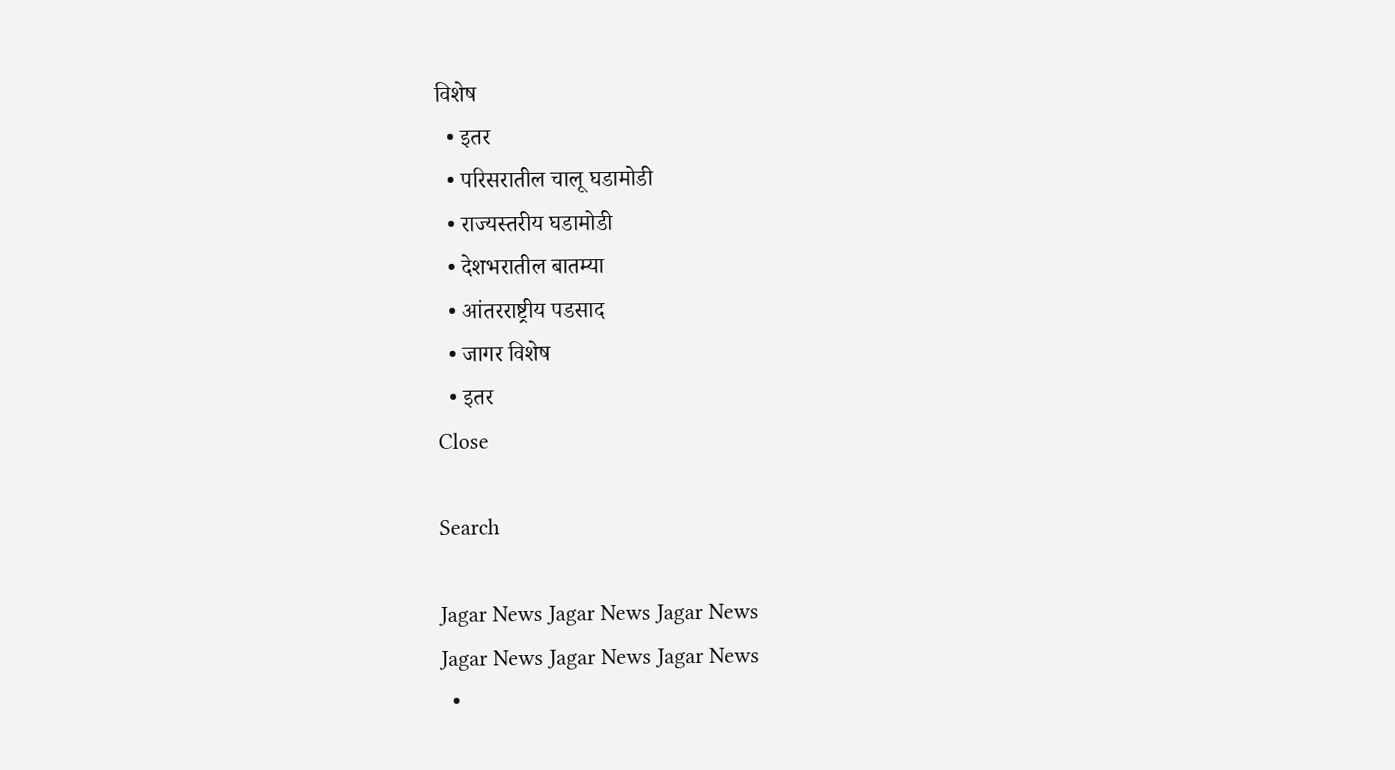विशेष
  • इतर
  • परिसरातील चालू घडामोडी
  • राज्यस्तरीय घडामोडी
  • देशभरातील बातम्या
  • आंतरराष्ट्रीय पडसाद
  • जागर विशेष
  • इतर
Close

Search

Jagar News Jagar News Jagar News
Jagar News Jagar News Jagar News
  •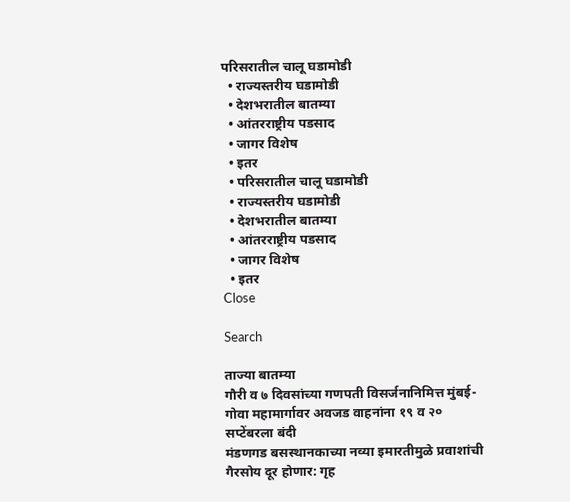परिसरातील चालू घडामोडी
  • राज्यस्तरीय घडामोडी
  • देशभरातील बातम्या
  • आंतरराष्ट्रीय पडसाद
  • जागर विशेष
  • इतर
  • परिसरातील चालू घडामोडी
  • राज्यस्तरीय घडामोडी
  • देशभरातील बातम्या
  • आंतरराष्ट्रीय पडसाद
  • जागर विशेष
  • इतर
Close

Search

ताज्या बातम्या
गौरी व ७ दिवसांच्या गणपती विसर्जनानिमित्त मुंबई-गोवा महामार्गावर अवजड वाहनांना १९ व २० सप्टेंबरला बंदी
मंडणगड बसस्थानकाच्या नव्या इमारतीमुळे प्रवाशांची गैरसोय दूर होणार: गृह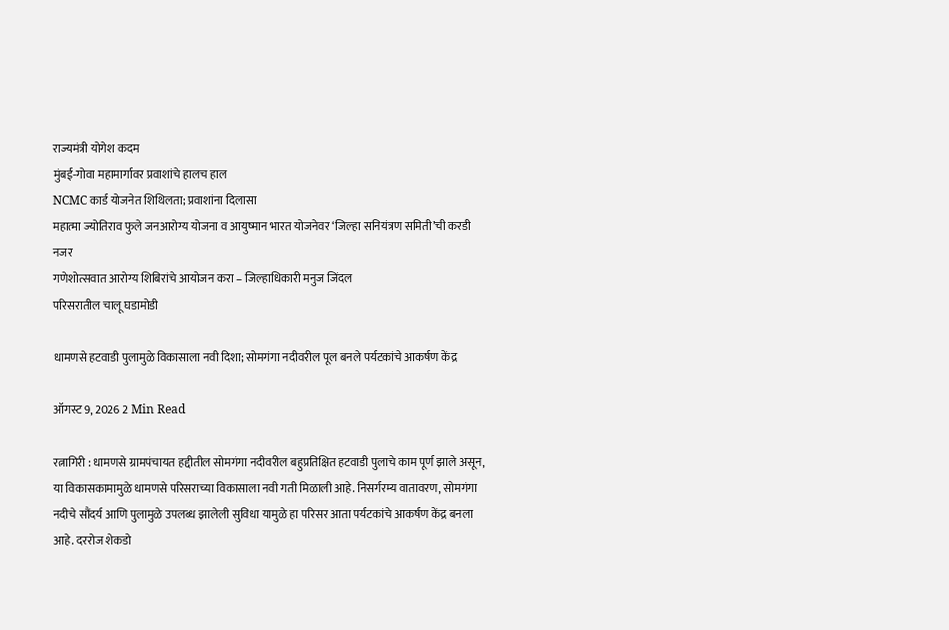राज्यमंत्री योगेश कदम
मुंबई-गोवा महामार्गावर प्रवाशांचे हालच हाल
NCMC कार्ड योजनेत शिथिलता; प्रवाशांना दिलासा
महात्मा ज्योतिराव फुले जनआरोग्य योजना व आयुष्मान भारत योजनेवर ‘जिल्हा सनियंत्रण समिती’ची करडी नजर
गणेशोत्सवात आरोग्य शिबिरांचे आयोजन करा – जिल्हाधिकारी मनुज जिंदल
परिसरातील चालू घडामोडी

धामणसे हटवाडी पुलामुळे विकासाला नवी दिशा; सोमगंगा नदीवरील पूल बनले पर्यटकांचे आकर्षण केंद्र

ऑगस्ट 9, 2026 2 Min Read

रत्नागिरी : धामणसे ग्रामपंचायत हद्दीतील सोमगंगा नदीवरील बहुप्रतिक्षित हटवाडी पुलाचे काम पूर्ण झाले असून, या विकासकामामुळे धामणसे परिसराच्या विकासाला नवी गती मिळाली आहे. निसर्गरम्य वातावरण, सोमगंगा नदीचे सौंदर्य आणि पुलामुळे उपलब्ध झालेली सुविधा यामुळे हा परिसर आता पर्यटकांचे आकर्षण केंद्र बनला आहे. दररोज शेकडो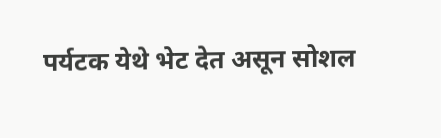पर्यटक येथे भेट देत असून सोशल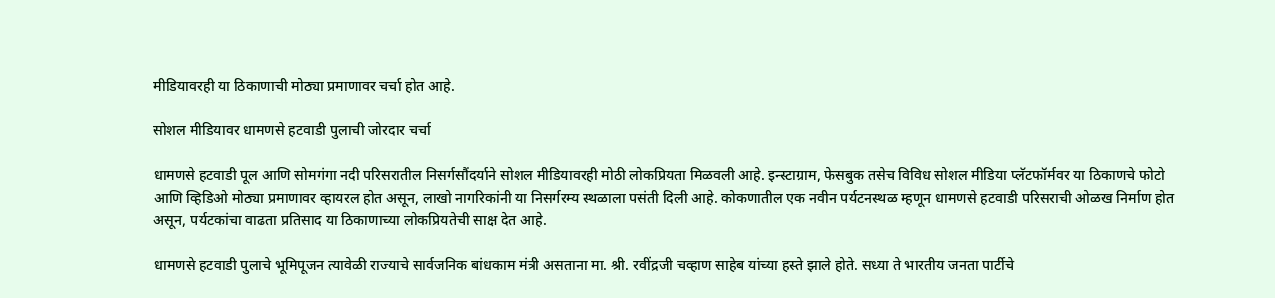मीडियावरही या ठिकाणाची मोठ्या प्रमाणावर चर्चा होत आहे.

सोशल मीडियावर धामणसे हटवाडी पुलाची जोरदार चर्चा

धामणसे हटवाडी पूल आणि सोमगंगा नदी परिसरातील निसर्गसौंदर्याने सोशल मीडियावरही मोठी लोकप्रियता मिळवली आहे. इन्स्टाग्राम, फेसबुक तसेच विविध सोशल मीडिया प्लॅटफॉर्मवर या ठिकाणचे फोटो आणि व्हिडिओ मोठ्या प्रमाणावर व्हायरल होत असून, लाखो नागरिकांनी या निसर्गरम्य स्थळाला पसंती दिली आहे. कोकणातील एक नवीन पर्यटनस्थळ म्हणून धामणसे हटवाडी परिसराची ओळख निर्माण होत असून, पर्यटकांचा वाढता प्रतिसाद या ठिकाणाच्या लोकप्रियतेची साक्ष देत आहे.

धामणसे हटवाडी पुलाचे भूमिपूजन त्यावेळी राज्याचे सार्वजनिक बांधकाम मंत्री असताना मा. श्री. रवींद्रजी चव्हाण साहेब यांच्या हस्ते झाले होते. सध्या ते भारतीय जनता पार्टीचे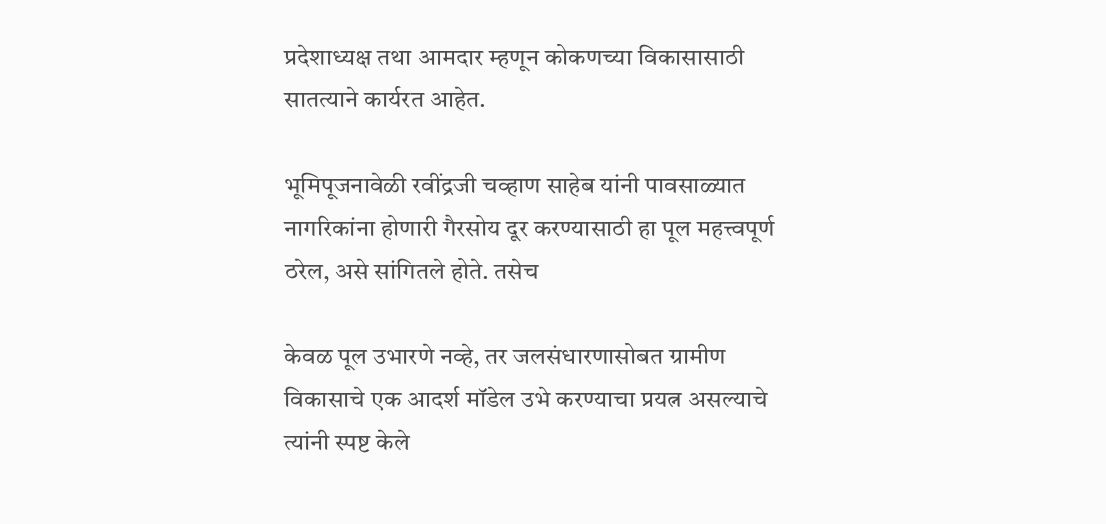प्रदेशाध्यक्ष तथा आमदार म्हणून कोकणच्या विकासासाठी सातत्याने कार्यरत आहेत.

भूमिपूजनावेळी रवींद्रजी चव्हाण साहेब यांनी पावसाळ्यात नागरिकांना होणारी गैरसोय दूर करण्यासाठी हा पूल महत्त्वपूर्ण ठरेल, असे सांगितले होते. तसेच

केवळ पूल उभारणे नव्हे, तर जलसंधारणासोबत ग्रामीण विकासाचे एक आदर्श मॉडेल उभे करण्याचा प्रयत्न असल्याचे त्यांनी स्पष्ट केले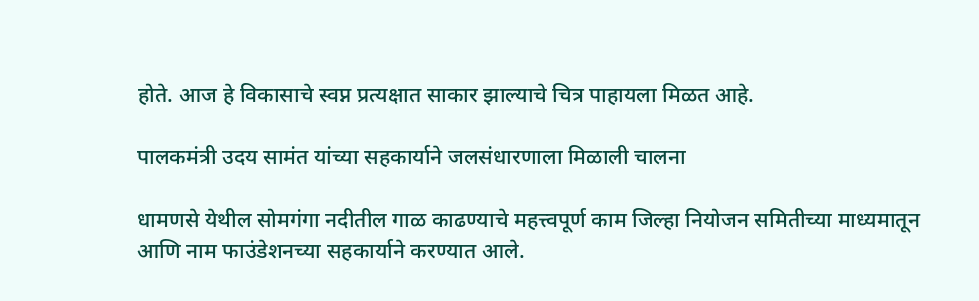होते. आज हे विकासाचे स्वप्न प्रत्यक्षात साकार झाल्याचे चित्र पाहायला मिळत आहे.

पालकमंत्री उदय सामंत यांच्या सहकार्याने जलसंधारणाला मिळाली चालना

धामणसे येथील सोमगंगा नदीतील गाळ काढण्याचे महत्त्वपूर्ण काम जिल्हा नियोजन समितीच्या माध्यमातून आणि नाम फाउंडेशनच्या सहकार्याने करण्यात आले.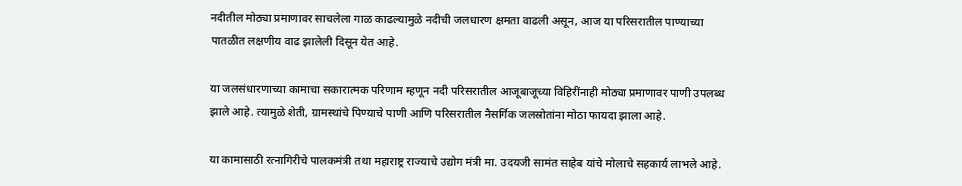नदीतील मोठ्या प्रमाणावर साचलेला गाळ काढल्यामुळे नदीची जलधारण क्षमता वाढली असून, आज या परिसरातील पाण्याच्या पातळीत लक्षणीय वाढ झालेली दिसून येत आहे.

या जलसंधारणाच्या कामाचा सकारात्मक परिणाम म्हणून नदी परिसरातील आजूबाजूच्या विहिरींनाही मोठ्या प्रमाणावर पाणी उपलब्ध झाले आहे. त्यामुळे शेती, ग्रामस्थांचे पिण्याचे पाणी आणि परिसरातील नैसर्गिक जलस्रोतांना मोठा फायदा झाला आहे.

या कामासाठी रत्नागिरीचे पालकमंत्री तथा महाराष्ट्र राज्याचे उद्योग मंत्री मा. उदयजी सामंत साहेब यांचे मोलाचे सहकार्य लाभले आहे.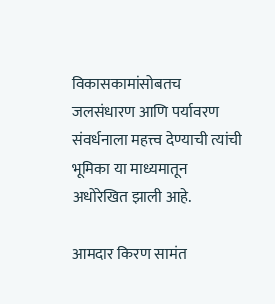विकासकामांसोबतच जलसंधारण आणि पर्यावरण संवर्धनाला महत्त्व देण्याची त्यांची भूमिका या माध्यमातून अधोरेखित झाली आहे.

आमदार किरण सामंत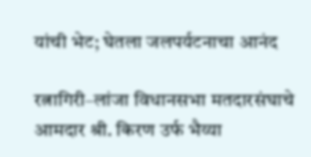यांची भेट; घेतला जलपर्यटनाचा आनंद

रत्नागिरी–लांजा विधानसभा मतदारसंघाचे आमदार श्री. किरण उर्फ भैय्या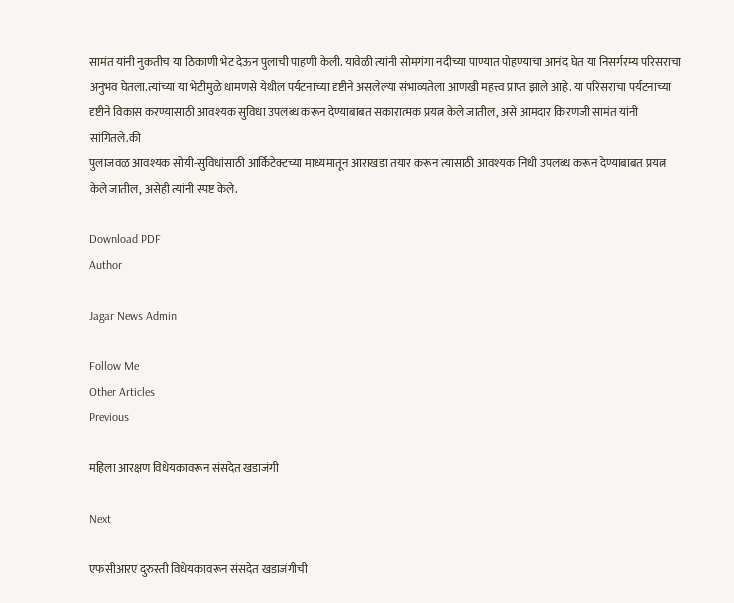सामंत यांनी नुकतीच या ठिकाणी भेट देऊन पुलाची पाहणी केली. यावेळी त्यांनी सोमगंगा नदीच्या पाण्यात पोहण्याचा आनंद घेत या निसर्गरम्य परिसराचा अनुभव घेतला.त्यांच्या या भेटीमुळे धामणसे येथील पर्यटनाच्या दृष्टीने असलेल्या संभाव्यतेला आणखी महत्त्व प्राप्त झाले आहे. या परिसराचा पर्यटनाच्या दृष्टीने विकास करण्यासाठी आवश्यक सुविधा उपलब्ध करून देण्याबाबत सकारात्मक प्रयत्न केले जातील, असे आमदार किरणजी सामंत यांनी सांगितले.की
पुलाजवळ आवश्यक सोयी-सुविधांसाठी आर्किटेक्टच्या माध्यमातून आराखडा तयार करून त्यासाठी आवश्यक निधी उपलब्ध करून देण्याबाबत प्रयत्न केले जातील, असेही त्यांनी स्पष्ट केले.

Download PDF
Author

Jagar News Admin

Follow Me
Other Articles
Previous

महिला आरक्षण विधेयकावरून संसदेत खडाजंगी

Next

एफसीआरए दुरुस्ती विधेयकावरून संसदेत खडाजंगीची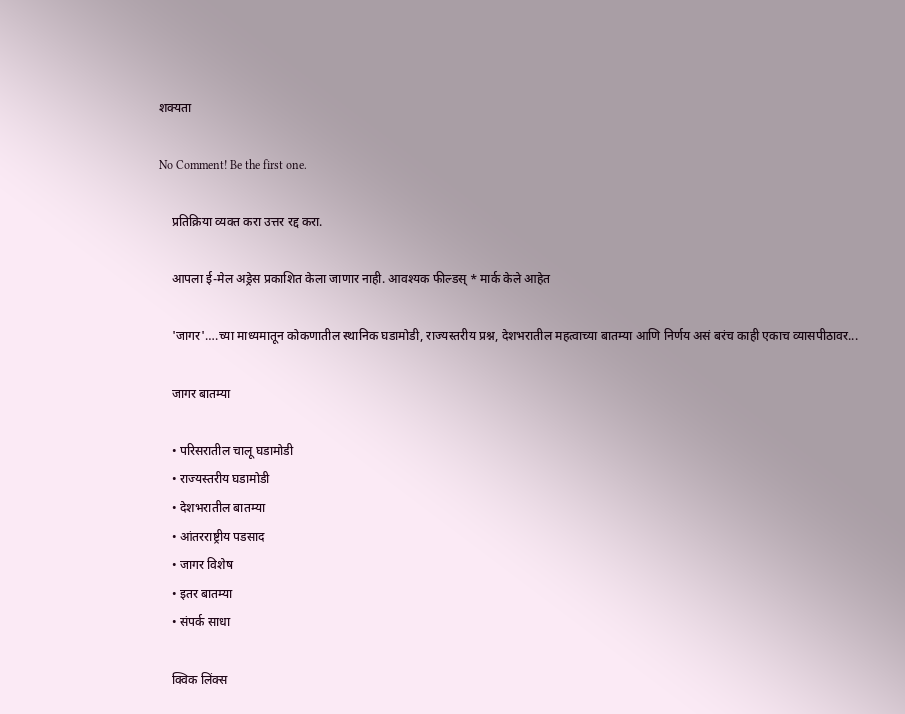शक्यता

No Comment! Be the first one.

    प्रतिक्रिया व्यक्त करा उत्तर रद्द करा.

    आपला ई-मेल अड्रेस प्रकाशित केला जाणार नाही. आवश्यक फील्डस् * मार्क केले आहेत

    'जागर'….च्या माध्यमातून कोकणातील स्थानिक घडामोडी, राज्यस्तरीय प्रश्न, देशभरातील महत्वाच्या बातम्या आणि निर्णय असं बरंच काही एकाच व्यासपीठावर...

    जागर बातम्या

    • परिसरातील चालू घडामोडी
    • राज्यस्तरीय घडामोडी
    • देशभरातील बातम्या
    • आंतरराष्ट्रीय पडसाद
    • जागर विशेष
    • इतर बातम्या
    • संपर्क साधा

    क्विक लिंक्स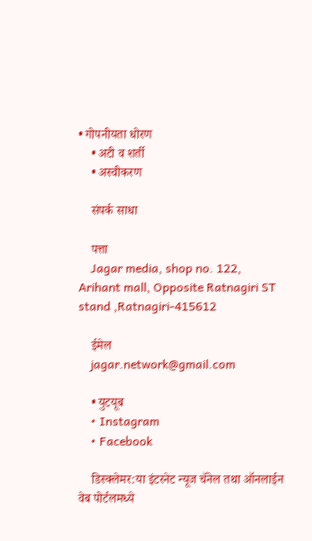• गोपनीयता धोरण
    • अटी व शर्ती
    • अस्वीकरण

    संपर्क साधा

    पत्ता
    Jagar media, shop no. 122, Arihant mall, Opposite Ratnagiri ST stand ,Ratnagiri-415612

    ईमेल
    jagar.network@gmail.com

    • युटयूब
    • Instagram
    • Facebook

    डिस्क्लेमर:या इंटरनेट न्यूज चॅनेल तथा ऑनलाईन वेब पोर्टलमध्ये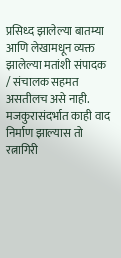प्रसिध्द झालेल्या बातम्या आणि लेखामधून व्यक्त झालेल्या मतांशी संपादक / संचालक सहमत असतीलच असे नाही. मजकुरासंदर्भात काही वाद निर्माण झाल्यास तो रत्नागिरी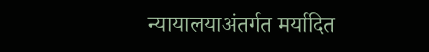न्यायालयाअंतर्गत मर्यादित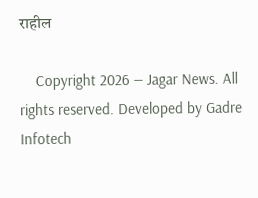राहील

    Copyright 2026 — Jagar News. All rights reserved. Developed by Gadre Infotech